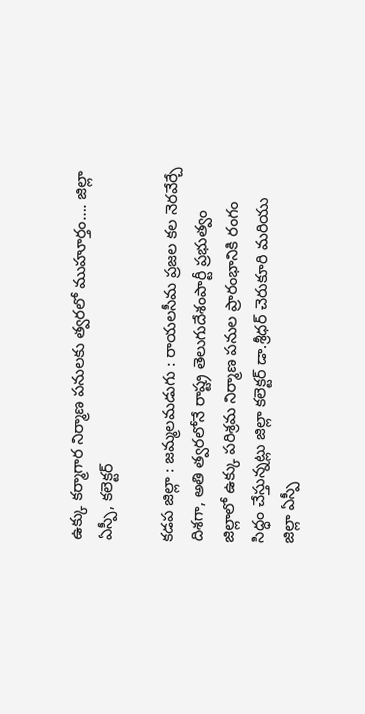ఉక్కు కర్మాగార నిర్మాణ పనులకు త్వరలో ముహూర్తం…. జిల్లా ఏస్పీ, కలెక్టర్

కడప జిల్లా : జమ్మలమడుగు : రాయలసీమ ప్రజల కల నెరవేర్చే దిశగా, అతి త్వరలోనే రాష్ట్ర తెలుగుదేశంపార్టీ ప్రభుత్వం జిల్లాలో ఉక్కు పరిశ్రమ నిర్మాణ పనుల ప్రారంభానికి రంగం సిద్ధం చేస్తున్నట్లు జిల్లా కలెక్టర్ డా.శ్రీధర్ చెరుకూరి మరియు జిల్లా ఏస్పీ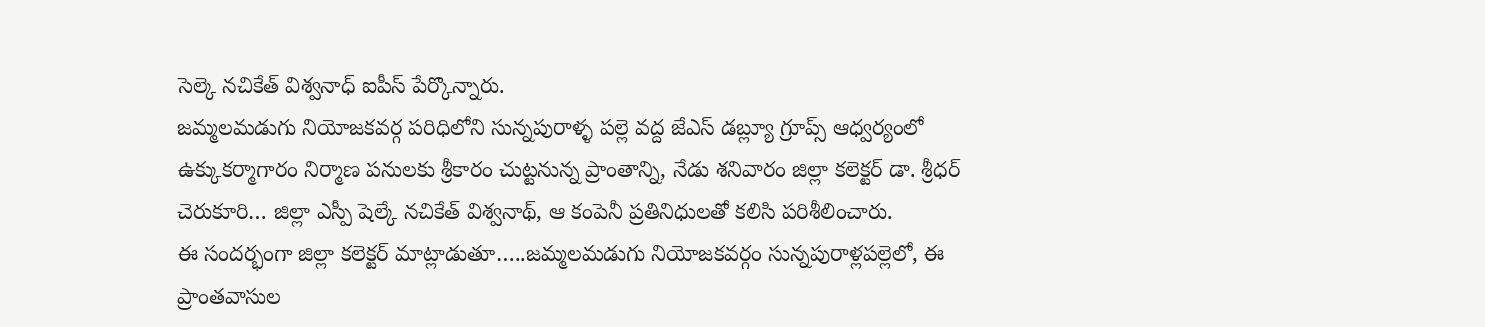సెల్కె నచికేత్ విశ్వనాధ్ ఐపీస్ పేర్కొన్నారు.
జమ్మలమడుగు నియోజకవర్గ పరిధిలోని సున్నపురాళ్ళ పల్లె వద్ద జేఎస్ డబ్ల్యూ గ్రూప్స్ ఆధ్వర్యంలో ఉక్కుకర్మాగారం నిర్మాణ పనులకు శ్రీకారం చుట్టనున్న ప్రాంతాన్ని, నేడు శనివారం జిల్లా కలెక్టర్ డా. శ్రీధర్ చెరుకూరి… జిల్లా ఎస్పీ షెల్కే నచికేత్ విశ్వనాథ్, ఆ కంపెనీ ప్రతినిధులతో కలిసి పరిశీలించారు.
ఈ సందర్భంగా జిల్లా కలెక్టర్ మాట్లాడుతూ…..జమ్మలమడుగు నియోజకవర్గం సున్నపురాళ్లపల్లెలో, ఈ ప్రాంతవాసుల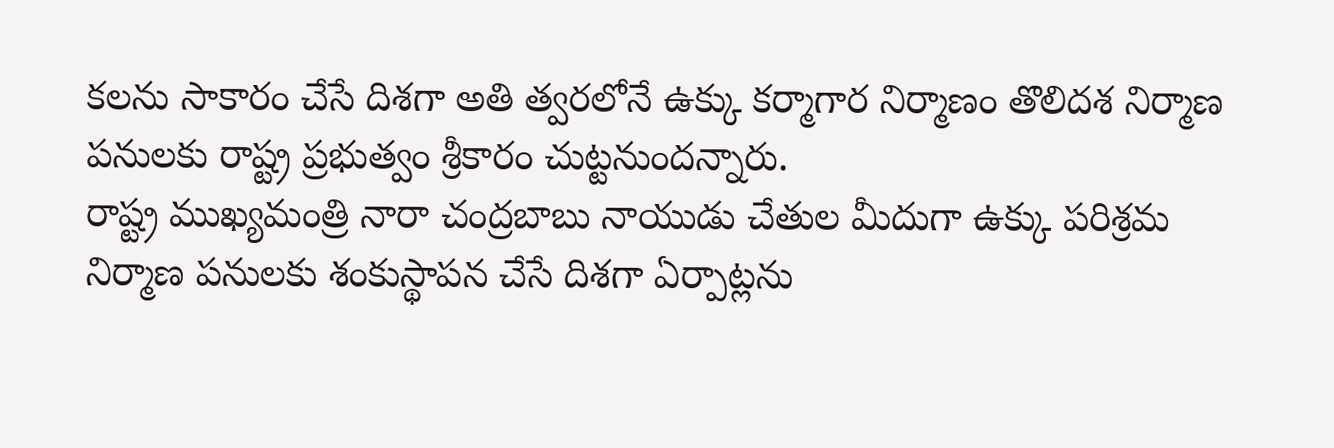కలను సాకారం చేసే దిశగా అతి త్వరలోనే ఉక్కు కర్మాగార నిర్మాణం తొలిదశ నిర్మాణ పనులకు రాష్ట్ర ప్రభుత్వం శ్రీకారం చుట్టనుందన్నారు.
రాష్ట్ర ముఖ్యమంత్రి నారా చంద్రబాబు నాయుడు చేతుల మీదుగా ఉక్కు పరిశ్రమ నిర్మాణ పనులకు శంకుస్థాపన చేసే దిశగా ఏర్పాట్లను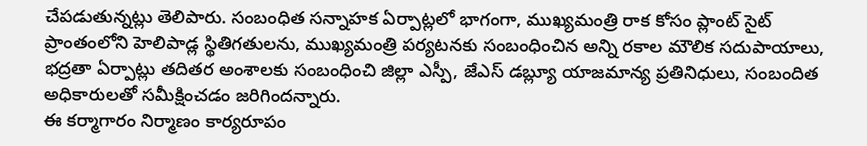చేపడుతున్నట్లు తెలిపారు. సంబంధిత సన్నాహక ఏర్పాట్లలో భాగంగా, ముఖ్యమంత్రి రాక కోసం ప్లాంట్ సైట్ ప్రాంతంలోని హెలిపాడ్ల స్థితిగతులను, ముఖ్యమంత్రి పర్యటనకు సంబంధించిన అన్ని రకాల మౌలిక సదుపాయాలు, భద్రతా ఏర్పాట్లు తదితర అంశాలకు సంబంధించి జిల్లా ఎస్పీ, జేఎస్ డబ్ల్యూ యాజమాన్య ప్రతినిధులు, సంబందిత అధికారులతో సమీక్షించడం జరిగిందన్నారు.
ఈ కర్మాగారం నిర్మాణం కార్యరూపం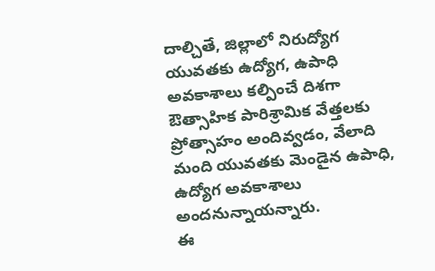దాల్చితే, జిల్లాలో నిరుద్యోగ యువతకు ఉద్యోగ, ఉపాధి అవకాశాలు కల్పించే దిశగా ఔత్సాహిక పారిశ్రామిక వేత్తలకు ప్రోత్సాహం అందివ్వడం, వేలాది మంది యువతకు మెండైన ఉపాధి, ఉద్యోగ అవకాశాలు అందనున్నాయన్నారు.
ఈ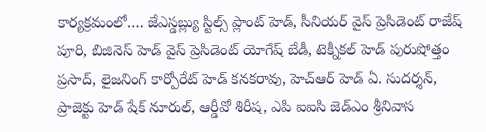కార్యక్రమంలో…. జేఎస్డబ్ల్యు స్టిల్స్ ప్లాంట్ హెడ్, సీనియర్ వైస్ ప్రెసిడెంట్ రాజేష్ పూరి, బిజినెస్ హెడ్ వైస్ ప్రెసిడెంట్ యోగేష్ బేడీ, టెక్నీకల్ హెడ్ పురుషోత్తం ప్రసాద్, లైజనింగ్ కార్పోరేట్ హెడ్ కనకరావు, హెచ్ఆర్ హెడ్ ఏ. సుదర్శన్, ప్రాజెక్టు హెడ్ షేక్ నూరుల్, ఆర్డీవో శిరీష, ఎపి ఐఐసి జెడ్ఎం శ్రీనివాస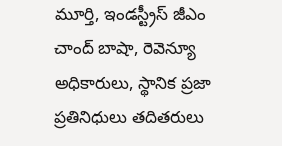మూర్తి, ఇండస్ట్రీస్ జీఎం చాంద్ బాషా, రెవెన్యూ అధికారులు, స్థానిక ప్రజా ప్రతినిధులు తదితరులు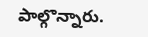పాల్గొన్నారు.